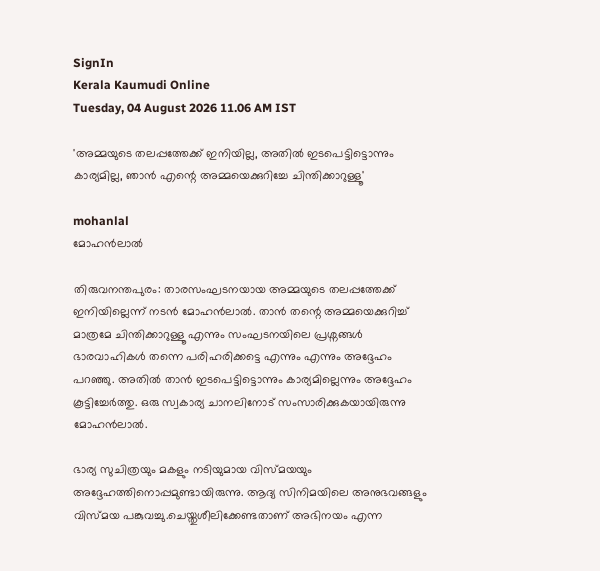SignIn
Kerala Kaumudi Online
Tuesday, 04 August 2026 11.06 AM IST

'അമ്മയുടെ തലപ്പത്തേക്ക് ഇനിയില്ല, അതിൽ ഇടപെട്ടിട്ടൊന്നും കാര്യമില്ല, ഞാൻ എന്റെ അമ്മയെക്കുറിച്ചേ ചിന്തിക്കാറുള്ളൂ'

mohanlal
മോഹൻലാൽ

തിരുവനന്തപുരം: താരസംഘടനയായ അമ്മയുടെ തലപ്പത്തേക്ക് ഇനിയില്ലെന്ന് നടൻ മോഹൻലാൽ. താൻ തന്റെ അമ്മയെക്കുറിച്ച് മാത്രമേ ചിന്തിക്കാറുള്ളൂ എന്നും സംഘടനയിലെ പ്രശ്നങ്ങൾ ഭാരവാഹികൾ തന്നെ പരിഹരിക്കട്ടെ എന്നും എന്നും അദ്ദേഹം പറഞ്ഞു. അതിൽ താൻ ഇടപെട്ടിട്ടൊന്നും കാര്യമില്ലെന്നും അദ്ദേഹം കൂട്ടിച്ചേർത്തു. ഒരു സ്വകാര്യ ചാനലിനോട് സംസാരിക്കുകയായിരുന്നു മോഹൻലാൽ.

ഭാര്യ സുചിത്രയും മകളും നടിയുമായ വിസ്മയയും അദ്ദേഹത്തിനൊപ്പമുണ്ടായിരുന്നു. ആദ്യ സിനിമയിലെ അനുഭവങ്ങളും വിസ്മയ പങ്കുവച്ചു.ചെയ്തുശീലിക്കേണ്ടതാണ് അഭിനയം എന്ന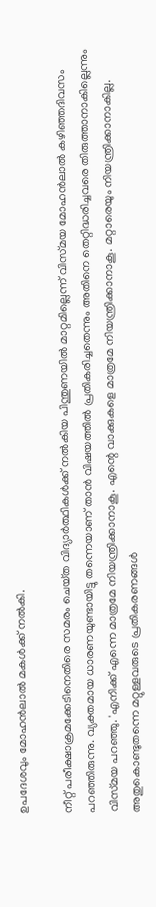ഉപദേശവും മോഹൻലാൽ മകൾക്ക് നൽകി.

നീറ്റ്‌ പരീക്ഷാക്രമക്കേടിനെതിരെ സമരം ചെയ്‌ത വിദ്യാർത്ഥികൾക്ക് നൽകിയ പിന്തുണയിൽ മാറ്റമില്ലെന്ന് വിസ്‌മയ മോഹൻലാൽ കഴിഞ്ഞദിവസം പറഞ്ഞിരുന്നു. വ്യക്തമായ ധാരണയുണ്ടായിട്ടു തന്നെയാണ് താൻ വിഷയത്തിൽ പ്രതികരിച്ചതെന്നും അതിനെ തെറ്റിദ്ധരിച്ചവരെ തിരുത്താനാകില്ലെന്നും വിസ്‌മയ പറഞ്ഞു. 'എനിക്ക് എന്നെ മാത്രമേ നിയന്ത്രിക്കാനാകൂ. എന്റെ വാക്കുകളെ മാത്രമേ നിയന്ത്രിക്കാനാകൂ. മറ്റാരെയും നിയന്ത്രിക്കാനാകില്ല. അതുകൊണ്ടുതന്നെ മറ്റുള്ളവരുടെ പ്രതികരണങ്ങൾ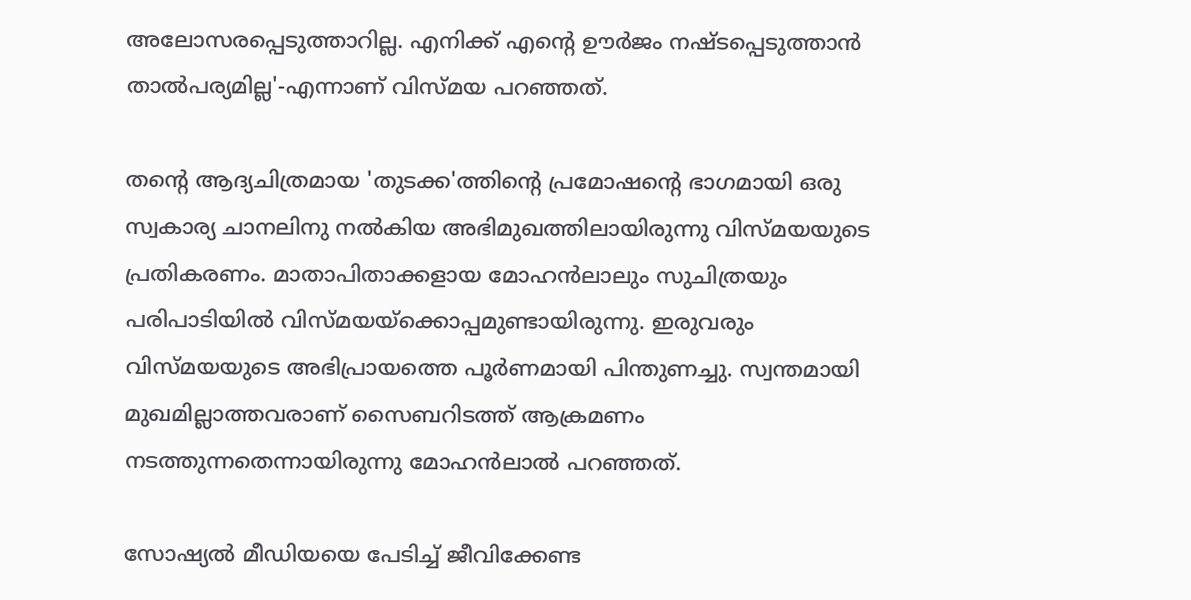അലോസരപ്പെടുത്താറില്ല. എനിക്ക് എന്റെ ഊർജം നഷ്‌ടപ്പെടുത്താൻ താൽപര്യമില്ല'-എന്നാണ് വിസ്‌മയ പറഞ്ഞത്.

തന്റെ ആദ്യചിത്രമായ 'തുടക്ക'ത്തിന്റെ പ്രമോഷന്റെ ഭാഗമായി ഒരു സ്വകാര്യ ചാനലിനു നൽകിയ അഭിമുഖത്തിലായിരുന്നു വിസ്‌മയയുടെ പ്രതികരണം. മാതാപിതാക്കളായ മോഹൻലാലും സുചിത്രയും പരിപാടിയിൽ വിസ്‌മയയ്‌ക്കൊപ്പമുണ്ടായിരുന്നു. ഇരുവരും വിസ്മയയുടെ അഭിപ്രായത്തെ പൂർണമായി പിന്തുണച്ചു. സ്വന്തമായി മുഖമില്ലാത്തവരാണ് സൈബറിടത്ത് ആക്രമണം നടത്തുന്നതെന്നായിരുന്നു മോഹൻലാൽ പറഞ്ഞത്.

സോഷ്യൽ മീഡിയയെ പേടിച്ച് ജീവിക്കേണ്ട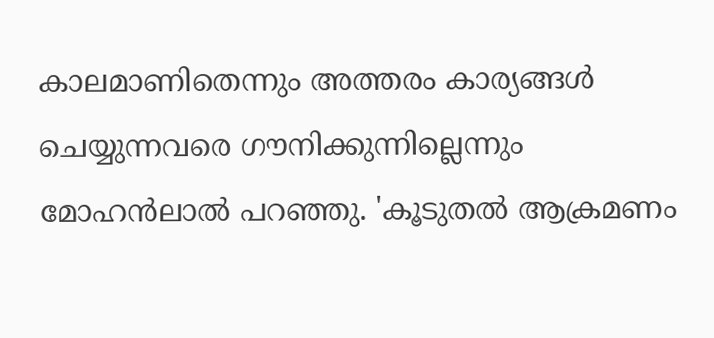കാലമാണിതെന്നും അത്തരം കാര്യങ്ങൾ ചെയ്യുന്നവരെ ഗൗനിക്കുന്നില്ലെന്നും മോഹൻലാൽ പറഞ്ഞു. 'കൂടുതൽ ആക്രമണം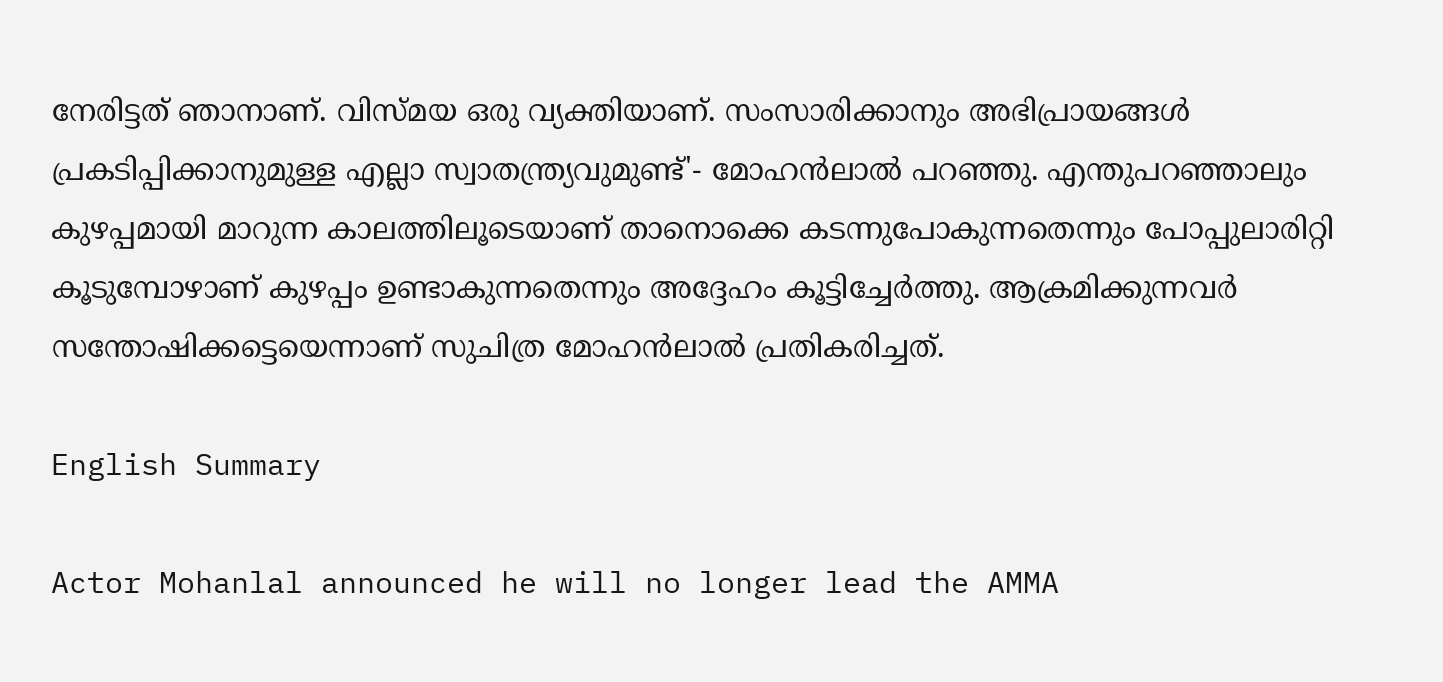നേരിട്ടത് ഞാനാണ്. വിസ്‌മയ ഒരു വ്യക്തിയാണ്. സംസാരിക്കാനും അഭിപ്രായങ്ങൾ പ്രകടിപ്പിക്കാനുമുള്ള എല്ലാ സ്വാതന്ത്ര്യവുമുണ്ട്'- മോഹൻലാൽ പറഞ്ഞു. എന്തുപറഞ്ഞാലും കുഴപ്പമായി മാറുന്ന കാലത്തിലൂടെയാണ് താനൊക്കെ കടന്നുപോകുന്നതെന്നും പോപ്പുലാരിറ്റി കൂടുമ്പോഴാണ് കുഴപ്പം ഉണ്ടാകുന്നതെന്നും അദ്ദേഹം കൂട്ടിച്ചേർത്തു. ആക്രമിക്കുന്നവർ സന്തോഷിക്കട്ടെയെന്നാണ് സുചിത്ര മോഹൻലാൽ പ്രതികരിച്ചത്.

English Summary

Actor Mohanlal announced he will no longer lead the AMMA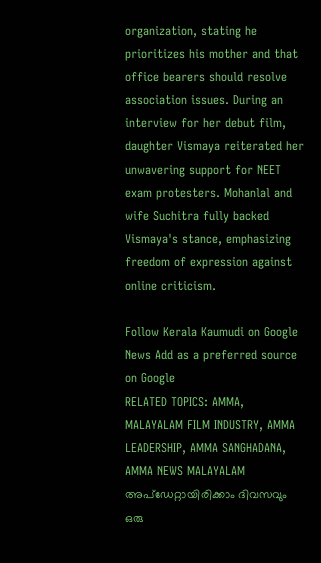organization, stating he prioritizes his mother and that office bearers should resolve association issues. During an interview for her debut film, daughter Vismaya reiterated her unwavering support for NEET exam protesters. Mohanlal and wife Suchitra fully backed Vismaya's stance, emphasizing freedom of expression against online criticism.

Follow Kerala Kaumudi on Google News Add as a preferred source on Google
RELATED TOPICS: AMMA, MALAYALAM FILM INDUSTRY, AMMA LEADERSHIP, AMMA SANGHADANA, AMMA NEWS MALAYALAM
അപ്ഡേറ്റായിരിക്കാം ദിവസവും
ഒരു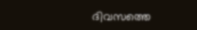ദിവസത്തെ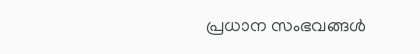പ്രധാന സംഭവങ്ങൾ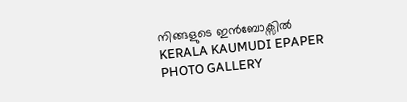നിങ്ങളുടെ ഇൻബോക്സിൽ
KERALA KAUMUDI EPAPER
PHOTO GALLERY